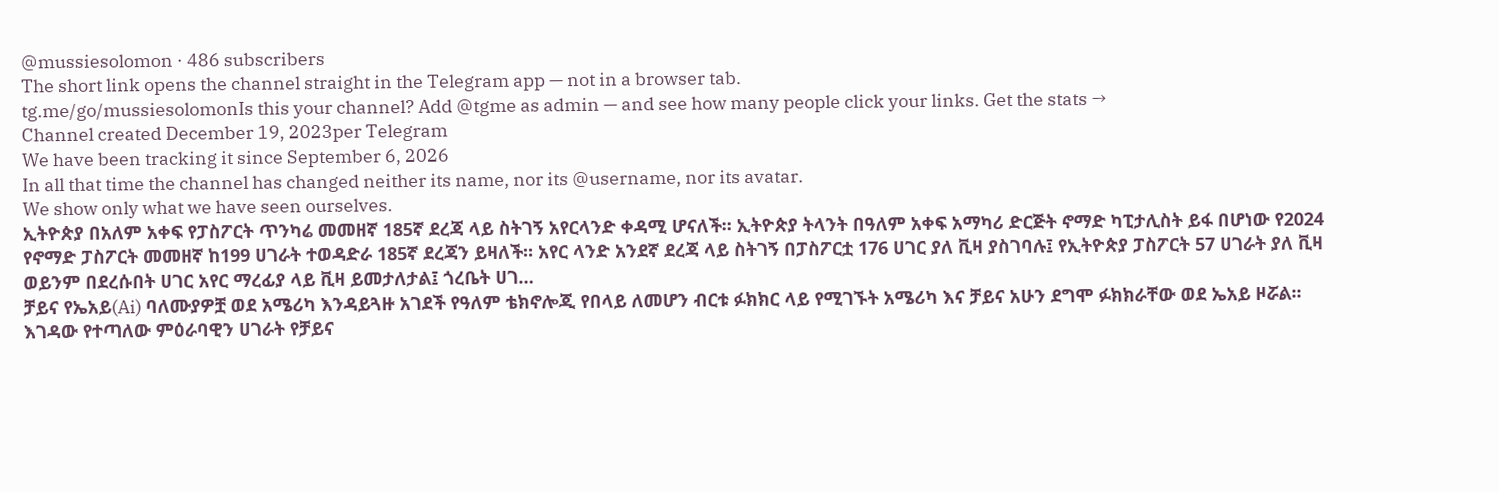@mussiesolomon · 486 subscribers
The short link opens the channel straight in the Telegram app — not in a browser tab.
tg.me/go/mussiesolomonIs this your channel? Add @tgme as admin — and see how many people click your links. Get the stats →
Channel created December 19, 2023per Telegram
We have been tracking it since September 6, 2026
In all that time the channel has changed neither its name, nor its @username, nor its avatar.
We show only what we have seen ourselves.
ኢትዮጵያ በአለም አቀፍ የፓስፖርት ጥንካሬ መመዘኛ 185ኛ ደረጃ ላይ ስትገኝ አየርላንድ ቀዳሚ ሆናለች። ኢትዮጵያ ትላንት በዓለም አቀፍ አማካሪ ድርጅት ኖማድ ካፒታሊስት ይፋ በሆነው የ2024 የኖማድ ፓስፖርት መመዘኛ ከ199 ሀገራት ተወዳድራ 185ኛ ደረጃን ይዛለች። አየር ላንድ አንደኛ ደረጃ ላይ ስትገኝ በፓስፖርቷ 176 ሀገር ያለ ቪዛ ያስገባሉ፤ የኢትዮጵያ ፓስፖርት 57 ሀገራት ያለ ቪዛ ወይንም በደረሱበት ሀገር አየር ማረፊያ ላይ ቪዛ ይመታለታል፤ ጎረቤት ሀገ…
ቻይና የኤአይ(Ai) ባለሙያዎቿ ወደ አሜሪካ እንዳይጓዙ አገደች የዓለም ቴክኖሎጂ የበላይ ለመሆን ብርቱ ፉክክር ላይ የሚገኙት አሜሪካ እና ቻይና አሁን ደግሞ ፉክክራቸው ወደ ኤአይ ዞሯል፡፡ እገዳው የተጣለው ምዕራባዊን ሀገራት የቻይና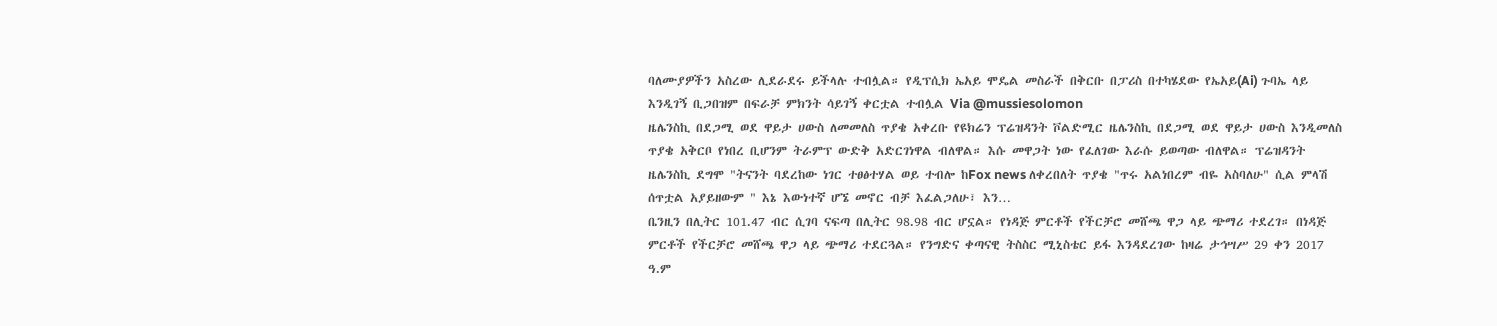ባለሙያዎችን አስረው ሊደራደሩ ይችላሉ ተብሏል። የዲፕሲክ ኤአይ ሞዴል መስራች በቅርቡ በፓሪስ በተካሄደው የኤአይ(Ai) ጉባኤ ላይ እንዲገኝ ቢጋበዝም በፍራቻ ምክንት ሳይገኝ ቀርቷል ተብሏል Via @mussiesolomon
ዜሌንስኪ በደጋሚ ወደ ዋይታ ሀውስ ለመመለስ ጥያቄ አቀረቡ የዩክሬን ፕሬዝዳንት ቮልድሚር ዜሌንስኪ በደጋሚ ወደ ዋይታ ሀውስ እንዲመለስ ጥያቄ አቅርቦ የነበረ ቢሆንም ትራምፕ ውድቅ አድርገነዋል ብለዋል። እሱ መዋጋት ነው የፈለገው እራሱ ይወጣው ብለዋል። ፕሬዝዳንት ዜሌንስኪ ደግሞ "ትናንት ባደረከው ነገር ተፀፅተሃል ወይ ተብሎ ከFox news ለቀረበለት ጥያቄ "ጥሩ አልነበረም ብዬ አስባለሁ" ሲል ምላሽ ሰጥቷል አያይዘውም " እኔ እውነተኛ ሆኜ መኖር ብቻ እፈልጋለሁ፣ እን…
ቤንዚን በሊትር 101.47 ብር ሲገባ ናፍጣ በሊትር 98.98 ብር ሆኗል። የነዳጅ ምርቶች የችርቻሮ መሸጫ ዋጋ ላይ ጭማሪ ተደረገ። በነዳጅ ምርቶች የችርቻሮ መሸጫ ዋጋ ላይ ጭማሪ ተደርጓል። የንግድና ቀጣናዊ ትስስር ሚኒስቴር ይፋ እንዳደረገው ከዛሬ ታኅሣሥ 29 ቀን 2017 ዓ.ም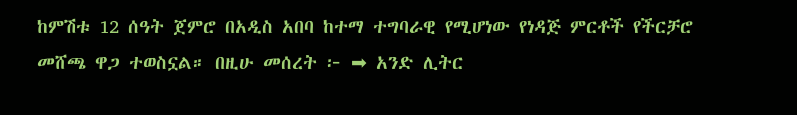ከምሽቱ 12 ሰዓት ጀምሮ በአዲስ አበባ ከተማ ተግባራዊ የሚሆነው የነዳጅ ምርቶች የችርቻሮ መሸጫ ዋጋ ተወስኗል። በዚሁ መሰረት ፦ ➡ አንድ ሊትር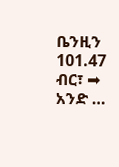ቤንዚን 101.47 ብር፣ ➡ አንድ …